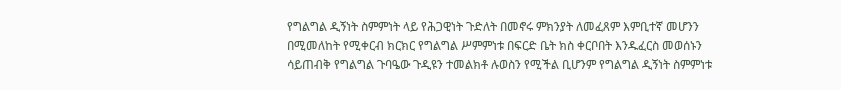የግልግል ዲኝነት ስምምነት ላይ የሕጋዊነት ጉድለት በመኖሩ ምክንያት ለመፈጸም እምቢተኛ መሆንን በሚመለከት የሚቀርብ ክርክር የግልግል ሥምምነቱ በፍርድ ቤት ክስ ቀርቦበት እንዱፈርስ መወሰኑን ሳይጠብቅ የግልግል ጉባዔው ጉዲዩን ተመልክቶ ሉወስን የሚችል ቢሆንም የግልግል ዲኝነት ስምምነቱ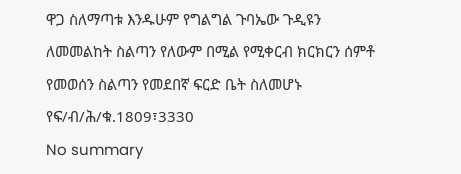ዋጋ ስለማጣቱ እንዱሁም የግልግል ጉባኤው ጉዲዩን ለመመልከት ስልጣን የለውም በሚል የሚቀርብ ክርክርን ሰምቶ የመወሰን ስልጣን የመደበኛ ፍርድ ቤት ስለመሆኑ የፍ/ብ/ሕ/ቁ.1809፣3330
No summary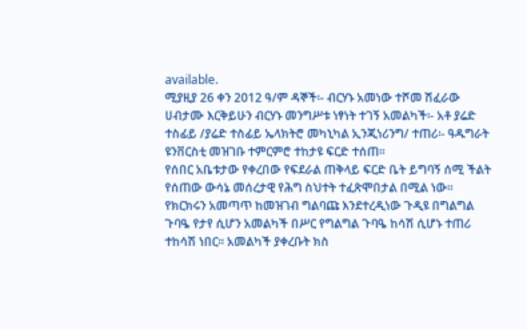available.
ሚያዚያ 26 ቀን 2012 ዓ/ም ዳኞች፡- ብርሃኑ አመነው ተሾመ ሽፈራው ሀብታሙ እርቅይሁን ብርሃኑ መንግሥቱ ነፃነት ተገኝ አመልካች፡- አቶ ያሬድ ተስፊይ /ያሬድ ተስፊይ ኤላክትሮ መካኒካል ኢንጂነሪንግ/ ተጠሪ፡- ዓዱግራት ዩንቨርስቲ መዝገቡ ተምርምሮ ተከታዩ ፍርድ ተሰጠ።
የሰበር አቤቱታው የቀረበው የፍደራል ጠቅላይ ፍርድ ቤት ይግባኝ ሰሚ ችልት የሰጠው ውሳኔ መሰረታዊ የሕግ ስህተት ተፈጽሞበታል በሚል ነው። የክርክሩን አመጣጥ ከመዝገብ ግልባጩ እንደተረዲነው ጉዲዩ በግልግል ጉባዔ የታየ ሲሆን አመልካች በሥር የግልግል ጉባዔ ከሳሽ ሲሆኑ ተጠሪ ተከሳሽ ነበር። አመልካች ያቀረቡት ክስ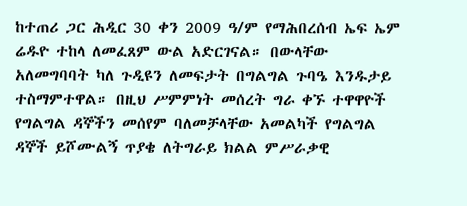ከተጠሪ ጋር ሕዲር 30 ቀን 2009 ዓ/ም የማሕበረሰብ ኤፍ ኤም ሬዱዮ ተከላ ለመፈጸም ውል አድርገናል። በውላቸው አለመግባባት ካለ ጉዲዩን ለመፍታት በግልግል ጉባዔ እንዱታይ ተስማምተዋል። በዚህ ሥምምነት መሰረት ግራ ቀኙ ተዋዋዮች የግልግል ዳኞችን መሰየም ባለመቻላቸው አመልካች የግልግል ዳኞች ይሾሙልኝ ጥያቄ ለትግራይ ክልል ምሥራቃዊ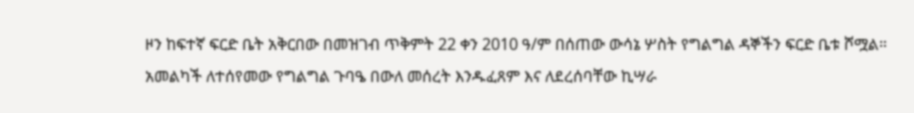ዞን ከፍተኛ ፍርድ ቤት አቅርበው በመዝገብ ጥቅምት 22 ቀን 2010 ዓ/ም በሰጠው ውሳኔ ሦስት የግልግል ዳኞችን ፍርድ ቤቱ ሾሟል። አመልካች ለተሰየመው የግልግል ጉባዔ በውለ መሰረት እንዱፈጸም እና ለደረሰባቸው ኪሣራ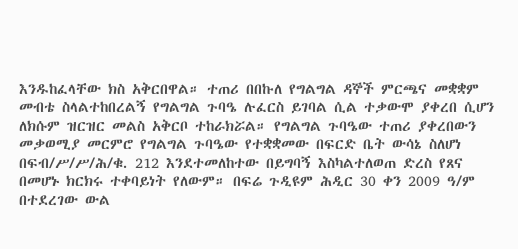እንዱከፈላቸው ክስ አቅርበዋል። ተጠሪ በበኩለ የግልግል ዳኞች ምርጫና መቋቋም መብቴ ስላልተከበረልኝ የግልግል ጉባዔ ሉፈርስ ይገባል ሲል ተቃውሞ ያቀረበ ሲሆን ለክሱም ዝርዝር መልስ አቅርቦ ተከራክሯል። የግልግል ጉባዔው ተጠሪ ያቀረበውን መቃወሚያ መርምሮ የግልግል ጉባዔው የተቋቋመው በፍርድ ቤት ውሳኔ ስለሆነ በፍብ/ሥ/ሥ/ሕ/ቁ. 212 እንደተመለከተው በይግባኝ እስካልተለወጠ ድረስ የጸና በመሆኑ ክርክሩ ተቀባይነት የለውም። በፍሬ ጉዲዩም ሕዲር 30 ቀን 2009 ዓ/ም በተደረገው ውል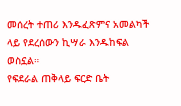መሰረት ተጠሪ እንዱፈጽምና አመልካች ላይ የደረሰውን ኪሣራ እንዱከፍል ወስኗል።
የፍደራል ጠቅላይ ፍርድ ቤት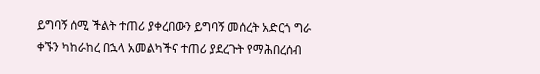ይግባኝ ሰሚ ችልት ተጠሪ ያቀረበውን ይግባኝ መሰረት አድርጎ ግራ ቀኙን ካከራከረ በኋላ አመልካችና ተጠሪ ያደረጉት የማሕበረሰብ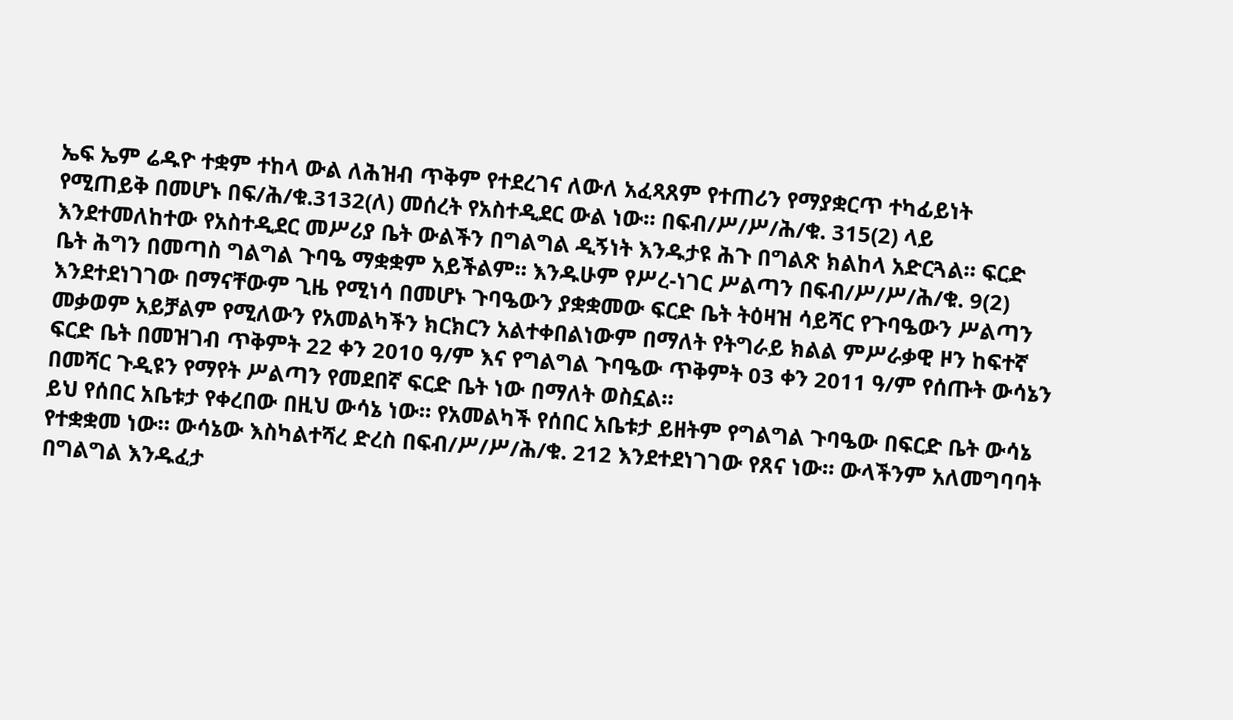ኤፍ ኤም ሬዱዮ ተቋም ተከላ ውል ለሕዝብ ጥቅም የተደረገና ለውለ አፈጻጸም የተጠሪን የማያቋርጥ ተካፊይነት የሚጠይቅ በመሆኑ በፍ/ሕ/ቁ.3132(ለ) መሰረት የአስተዲደር ውል ነው። በፍብ/ሥ/ሥ/ሕ/ቁ. 315(2) ላይ እንደተመለከተው የአስተዲደር መሥሪያ ቤት ውልችን በግልግል ዲኝነት እንዱታዩ ሕጉ በግልጽ ክልከላ አድርጓል። ፍርድ ቤት ሕግን በመጣስ ግልግል ጉባዔ ማቋቋም አይችልም። እንዱሁም የሥረ-ነገር ሥልጣን በፍብ/ሥ/ሥ/ሕ/ቁ. 9(2) እንደተደነገገው በማናቸውም ጊዜ የሚነሳ በመሆኑ ጉባዔውን ያቋቋመው ፍርድ ቤት ትዕዛዝ ሳይሻር የጉባዔውን ሥልጣን መቃወም አይቻልም የሚለውን የአመልካችን ክርክርን አልተቀበልነውም በማለት የትግራይ ክልል ምሥራቃዊ ዞን ከፍተኛ ፍርድ ቤት በመዝገብ ጥቅምት 22 ቀን 2010 ዓ/ም እና የግልግል ጉባዔው ጥቅምት 03 ቀን 2011 ዓ/ም የሰጡት ውሳኔን በመሻር ጉዲዩን የማየት ሥልጣን የመደበኛ ፍርድ ቤት ነው በማለት ወስኗል።
ይህ የሰበር አቤቱታ የቀረበው በዚህ ውሳኔ ነው። የአመልካች የሰበር አቤቱታ ይዘትም የግልግል ጉባዔው በፍርድ ቤት ውሳኔ የተቋቋመ ነው። ውሳኔው እስካልተሻረ ድረስ በፍብ/ሥ/ሥ/ሕ/ቁ. 212 እንደተደነገገው የጸና ነው። ውላችንም አለመግባባት በግልግል እንዱፈታ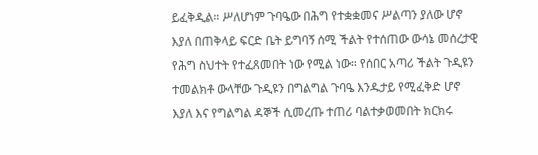ይፈቅዲል። ሥለሆነም ጉባዔው በሕግ የተቋቋመና ሥልጣን ያለው ሆኖ እያለ በጠቅላይ ፍርድ ቤት ይግባኝ ሰሚ ችልት የተሰጠው ውሳኔ መሰረታዊ የሕግ ስህተት የተፈጸመበት ነው የሚል ነው። የሰበር አጣሪ ችልት ጉዲዩን ተመልክቶ ውላቸው ጉዲዩን በግልግል ጉባዔ እንዱታይ የሚፈቅድ ሆኖ እያለ እና የግልግል ዳኞች ሲመረጡ ተጠሪ ባልተቃወመበት ክርክሩ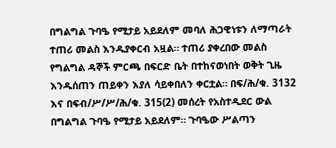በግልግል ጉባዔ የሚታይ አይደለም መባለ ሕጋዊነቱን ለማጣራት ተጠሪ መልስ እንዱያቀርብ አዟል። ተጠሪ ያቀረበው መልስ የግልግል ዳኞች ምርጫ በፍርድ ቤት በተከናወነበት ወቅት ጊዜ እንዱሰጠን ጠይቀን እያለ ሳይቀበለን ቀርቷል። በፍ/ሕ/ቁ. 3132 እና በፍብ/ሥ/ሥ/ሕ/ቁ. 315(2) መሰረት የአስተዲደር ውል በግልግል ጉባዔ የሚታይ አይደለም። ጉባዔው ሥልጣን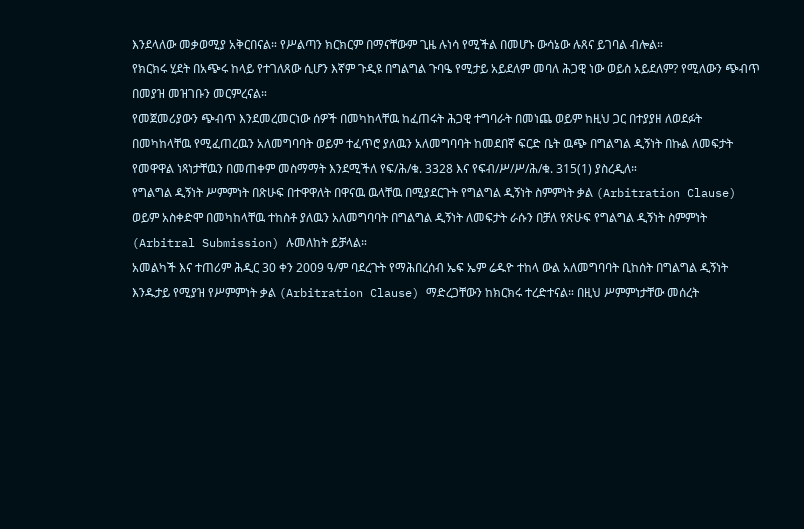እንደላለው መቃወሚያ አቅርበናል። የሥልጣን ክርክርም በማናቸውም ጊዜ ሉነሳ የሚችል በመሆኑ ውሳኔው ሉጸና ይገባል ብሎል።
የክርክሩ ሂደት በአጭሩ ከላይ የተገለጸው ሲሆን እኛም ጉዲዩ በግልግል ጉባዔ የሚታይ አይደለም መባለ ሕጋዊ ነው ወይስ አይደለም? የሚለውን ጭብጥ በመያዝ መዝገቡን መርምረናል።
የመጀመሪያውን ጭብጥ እንደመረመርነው ሰዎች በመካከላቸዉ ከፈጠሩት ሕጋዊ ተግባራት በመነጨ ወይም ከዚህ ጋር በተያያዘ ለወደፉት በመካከላቸዉ የሚፈጠረዉን አለመግባባት ወይም ተፈጥሮ ያለዉን አለመግባባት ከመደበኛ ፍርድ ቤት ዉጭ በግልግል ዲኝነት በኩል ለመፍታት የመዋዋል ነጻነታቸዉን በመጠቀም መስማማት እንደሚችለ የፍ/ሕ/ቁ. 3328 እና የፍብ/ሥ/ሥ/ሕ/ቁ. 315(1) ያስረዲለ።
የግልግል ዲኝነት ሥምምነት በጽሁፍ በተዋዋለት በዋናዉ ዉላቸዉ በሚያደርጉት የግልግል ዲኝነት ስምምነት ቃል (Arbitration Clause) ወይም አስቀድሞ በመካከላቸዉ ተከስቶ ያለዉን አለመግባባት በግልግል ዲኝነት ለመፍታት ራሱን በቻለ የጽሁፍ የግልግል ዲኝነት ስምምነት (Arbitral Submission) ሉመለከት ይቻላል።
አመልካች እና ተጠሪም ሕዲር 30 ቀን 2009 ዓ/ም ባደረጉት የማሕበረሰብ ኤፍ ኤም ሬዱዮ ተከላ ውል አለመግባባት ቢከሰት በግልግል ዲኝነት እንዱታይ የሚያዝ የሥምምነት ቃል (Arbitration Clause) ማድረጋቸውን ከክርክሩ ተረድተናል። በዚህ ሥምምነታቸው መሰረት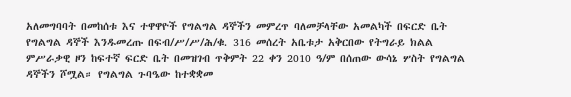አለመግባባት በመከሰቱ እና ተዋዋዮች የግልግል ዳኞችን መምረጥ ባለመቻላቸው አመልካች በፍርድ ቤት የግልግል ዳኞች እንዱመረጡ በፍብ/ሥ/ሥ/ሕ/ቁ. 316 መሰረት አቤቱታ አቅርበው የትግራይ ክልል ምሥራቃዊ ዞን ከፍተኛ ፍርድ ቤት በመዝገብ ጥቅምት 22 ቀን 2010 ዓ/ም በሰጠው ውሳኔ ሦስት የግልግል ዳኞችን ሾሟል። የግልግል ጉባዔው ከተቋቋመ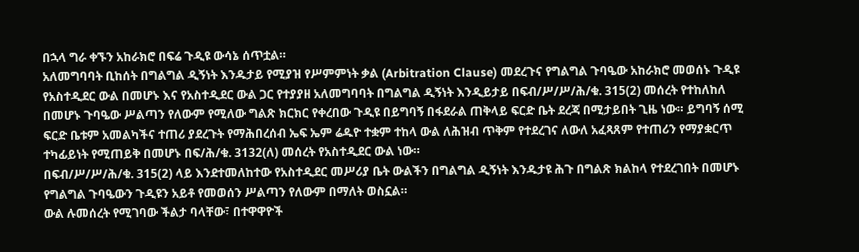በኋላ ግራ ቀኙን አከራክሮ በፍሬ ጉዲዩ ውሳኔ ሰጥቷል።
አለመግባባት ቢከሰት በግልግል ዲኝነት እንዱታይ የሚያዝ የሥምምነት ቃል (Arbitration Clause) መደረጉና የግልግል ጉባዔው አከራክሮ መወሰኑ ጉዲዩ የአስተዲደር ውል በመሆኑ እና የአስተዲደር ውል ጋር የተያያዘ አለመግባባት በግልግል ዲኝነት እንዲይታይ በፍብ/ሥ/ሥ/ሕ/ቁ. 315(2) መሰረት የተከለከለ በመሆኑ ጉባዔው ሥልጣን የለውም የሚለው ግልጽ ክርክር የቀረበው ጉዲዩ በይግባኝ በፋደራል ጠቅላይ ፍርድ ቤት ደረጃ በሚታይበት ጊዜ ነው። ይግባኝ ሰሚ ፍርድ ቤቱም አመልካችና ተጠሪ ያደረጉት የማሕበረሰብ ኤፍ ኤም ሬዱዮ ተቋም ተከላ ውል ለሕዝብ ጥቅም የተደረገና ለውለ አፈጻጸም የተጠሪን የማያቋርጥ ተካፊይነት የሚጠይቅ በመሆኑ በፍ/ሕ/ቁ. 3132(ለ) መሰረት የአስተዲደር ውል ነው።
በፍብ/ሥ/ሥ/ሕ/ቁ. 315(2) ላይ እንደተመለከተው የአስተዲደር መሥሪያ ቤት ውልችን በግልግል ዲኝነት እንዱታዩ ሕጉ በግልጽ ክልከላ የተደረገበት በመሆኑ የግልግል ጉባዔውን ጉዲዩን አይቶ የመወሰን ሥልጣን የለውም በማለት ወስኗል።
ውል ሉመሰረት የሚገባው ችልታ ባላቸው፣ በተዋዋዮች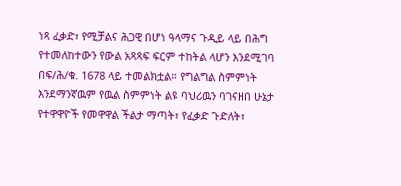ነጻ ፈቃድ፣ የሚቻልና ሕጋዊ በሆነ ዓላማና ጉዲይ ላይ በሕግ የተመለከተውን የውል አጻጻፍ ፍርም ተከትል ላሆን እንደሚገባ በፍ/ሕ/ቁ. 1678 ላይ ተመልክቷል። የግልግል ስምምነት እንደማንኛዉም የዉል ስምምነት ልዩ ባህሪዉን ባገናዘበ ሁኔታ የተዋዋዮች የመዋዋል ችልታ ማጣት፣ የፈቃድ ጉድለት፣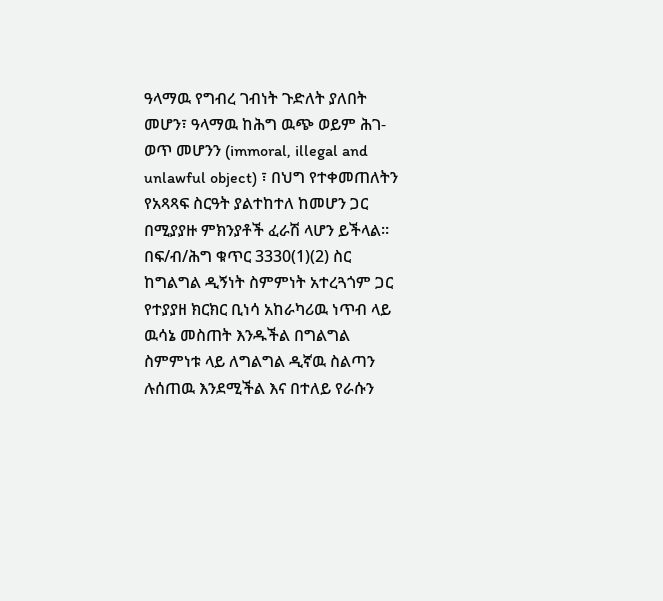ዓላማዉ የግብረ ገብነት ጉድለት ያለበት መሆን፣ ዓላማዉ ከሕግ ዉጭ ወይም ሕገ-ወጥ መሆንን (immoral, illegal and unlawful object) ፣ በህግ የተቀመጠለትን የአጻጻፍ ስርዓት ያልተከተለ ከመሆን ጋር በሚያያዙ ምክንያቶች ፈራሽ ላሆን ይችላል።
በፍ/ብ/ሕግ ቁጥር 3330(1)(2) ስር ከግልግል ዲኝነት ስምምነት አተረጓጎም ጋር የተያያዘ ክርክር ቢነሳ አከራካሪዉ ነጥብ ላይ ዉሳኔ መስጠት እንዱችል በግልግል ስምምነቱ ላይ ለግልግል ዲኛዉ ስልጣን ሉሰጠዉ እንደሚችል እና በተለይ የራሱን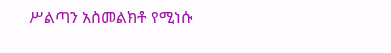ሥልጣን አስመልክቶ የሚነሱ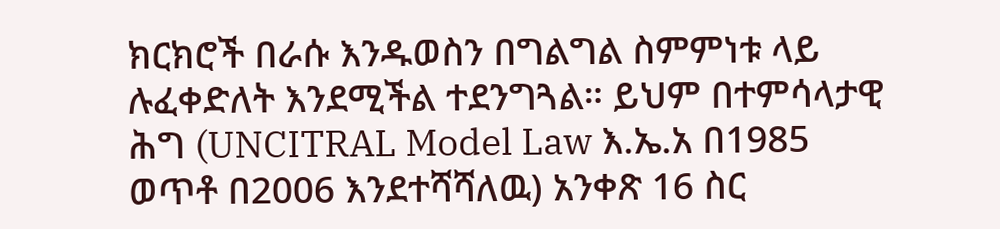ክርክሮች በራሱ እንዱወስን በግልግል ስምምነቱ ላይ ሉፈቀድለት እንደሚችል ተደንግጓል። ይህም በተምሳላታዊ ሕግ (UNCITRAL Model Law እ.ኤ.አ በ1985 ወጥቶ በ2006 እንደተሻሻለዉ) አንቀጽ 16 ስር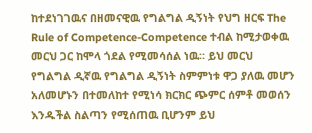ከተደነገገዉና በዘመናዊዉ የግልግል ዲኝነት የህግ ዘርፍ The Rule of Competence-Competence ተብል ከሚታወቀዉ መርህ ጋር ከሞላ ጎደል የሚመሳሰል ነዉ። ይህ መርህ የግልግል ዲኛዉ የግልግል ዲኝነት ስምምነቱ ዋጋ ያለዉ መሆን አለመሆኑን በተመለከተ የሚነሳ ክርክር ጭምር ሰምቶ መወሰን እንዱችል ስልጣን የሚሰጠዉ ቢሆንም ይህ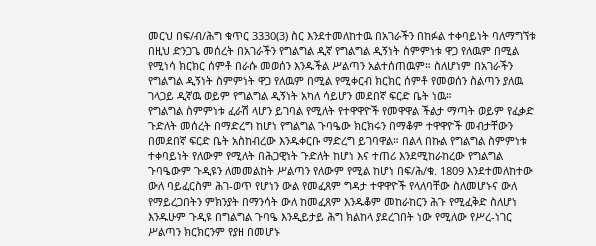መርህ በፍ/ብ/ሕግ ቁጥር 3330(3) ስር እንደተመለከተዉ በአገራችን በከፉል ተቀባይነት ባለማግኘቱ በዚህ ድንጋጌ መሰረት በአገራችን የግልግል ዲኛ የግልግል ዲኝነት ስምምነቱ ዋጋ የለዉም በሚል የሚነሳ ክርክር ሰምቶ በራሱ መወሰን እንዱችል ሥልጣን አልተሰጠዉም። ስለሆነም በአገራችን የግልግል ዲኝነት ስምምነት ዋጋ የለዉም በሚል የሚቀርብ ክርክር ሰምቶ የመወሰን ስልጣን ያለዉ ገላጋይ ዲኛዉ ወይም የግልግል ዲኝነት አካለ ሳይሆን መደበኛ ፍርድ ቤት ነዉ።
የግልግል ስምምነቱ ፈራሽ ላሆን ይገባል የሚለት የተዋዋዮች የመዋዋል ችልታ ማጣት ወይም የፈቃድ ጉድለት መሰረት በማድረግ ከሆነ የግልግል ጉባዔው ክርክሩን በማቆም ተዋዋዮች መብታቸውን በመደበኛ ፍርድ ቤት አስከብረው እንዱቀርቡ ማድረግ ይገባዋል። በልላ በኩል የግልግል ስምምነቱ ተቀባይነት የለውም የሚለት በሕጋዊነት ጉድለት ከሆነ እና ተጠሪ እንደሚከራከረው የግልግል ጉባዔውም ጉዲዩን ለመመልከት ሥልጣን የለውም የሚል ከሆነ በፍ/ሕ/ቁ. 1809 እንደተመለከተው ውለ ባይፈርስም ሕገ-ወጥ የሆነን ውል የመፈጸም ግዳታ ተዋዋዮች የላለባቸው ስለመሆኑና ውለ የማይረጋበትን ምክንያት በማንሳት ውለ ከመፈጸም እንዱቆም መከራከርን ሕጉ የሚፈቅድ ስለሆነ እንዱሁም ጉዲዩ በግልግል ጉባዔ እንዲይታይ ሕግ ክልከላ ያደረገበት ነው የሚለው የሥረ-ነገር ሥልጣን ክርክርንም የያዘ በመሆኑ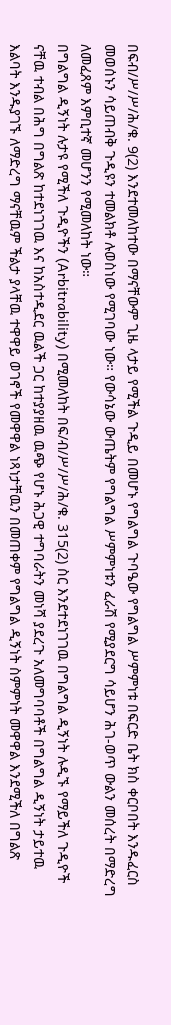በፍብ/ሥ/ሥ/ሕ/ቁ. 9(2) እንደተመለከተው በማናቸውም ጊዜ ላታይ የሚችል ጉዲይ በመሆኑ የግልግል ጉባዔው የግልግል ሥምምነቱ በፍርድ ቤት ክስ ቀርቦበት እንዱፈርስ መወሰኑን ሳይጠብቅ ጉዲዩን ተመልክቶ ሉወስነው የሚገባው ነው። የውሳኔው ውጤትም የግልግል ሥምምነቱን ፈራሽ የሚያደርግ ሳይሆን ሕገ-ወጥ ውልን መሰረት በማድረግ ለመፈጸም እምቢተኛ መሆንን የሚመለከት ነው።
በግልግል ዲኝነት ሉታዩ የሚችለ ጉዲዮችን (Arbitrability) በሚመለከት በፍ/ብ/ሥ/ሥ/ሕ/ቁ. 315(2) ስር እንደተደነገገዉ በግልግል ዲኝነት ሉዲኙ የማይችለ ጉዲዮች ናቸዉ ተብል በሕግ በግልጽ ከተደነገገዉ እና ከአስተዲደር ዉልች ጋር ከተያያዘዉ ዉጭ የሆኑ ሕጋዊ ተግባራትን መነሻ ያደረጉ አለመግባባቶች በግልግል ዲኝነት ታይተዉ እልባት እንዱያገኙ ለማድረግ ማናቸዉም ችልታ ያላቸዉ ተዋዋይ ወገኖች የመዋዋል ነጻነታቸዉን በመጠቀም የግልግል ዲኝነት ስምምነት መዋዋል እንደሚችለ በግልጽ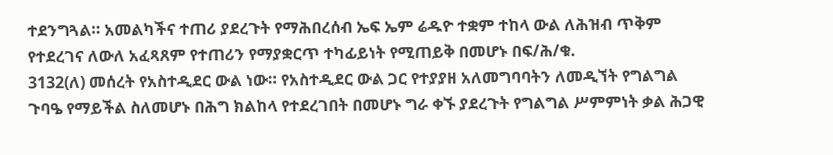ተደንግጓል። አመልካችና ተጠሪ ያደረጉት የማሕበረሰብ ኤፍ ኤም ሬዱዮ ተቋም ተከላ ውል ለሕዝብ ጥቅም የተደረገና ለውለ አፈጻጸም የተጠሪን የማያቋርጥ ተካፊይነት የሚጠይቅ በመሆኑ በፍ/ሕ/ቁ.
3132(ለ) መሰረት የአስተዲደር ውል ነው። የአስተዲደር ውል ጋር የተያያዘ አለመግባባትን ለመዲኘት የግልግል ጉባዔ የማይችል ስለመሆኑ በሕግ ክልከላ የተደረገበት በመሆኑ ግራ ቀኙ ያደረጉት የግልግል ሥምምነት ቃል ሕጋዊ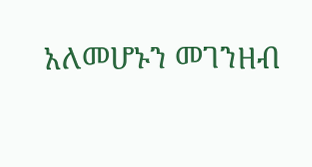አለመሆኑን መገንዘብ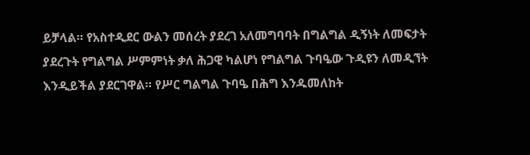ይቻላል። የአስተዲደር ውልን መሰረት ያደረገ አለመግባባት በግልግል ዲኝነት ለመፍታት ያደረጉት የግልግል ሥምምነት ቃለ ሕጋዊ ካልሆነ የግልግል ጉባዔው ጉዲዩን ለመዲኘት እንዲይችል ያደርገዋል። የሥር ግልግል ጉባዔ በሕግ እንዱመለከት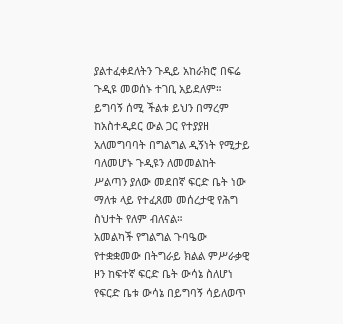ያልተፈቀደለትን ጉዲይ አከራክሮ በፍሬ ጉዲዩ መወሰኑ ተገቢ አይደለም። ይግባኝ ሰሚ ችልቱ ይህን በማረም ከአስተዲደር ውል ጋር የተያያዘ አለመግባባት በግልግል ዲኝነት የሚታይ ባለመሆኑ ጉዲዩን ለመመልከት ሥልጣን ያለው መደበኛ ፍርድ ቤት ነው ማለቱ ላይ የተፈጸመ መሰረታዊ የሕግ ስህተት የለም ብለናል።
አመልካች የግልግል ጉባዔው የተቋቋመው በትግራይ ክልል ምሥራቃዊ ዞን ከፍተኛ ፍርድ ቤት ውሳኔ ስለሆነ የፍርድ ቤቱ ውሳኔ በይግባኝ ሳይለወጥ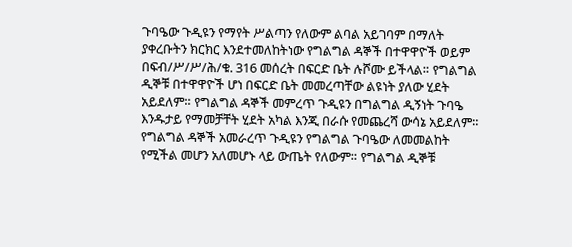ጉባዔው ጉዲዩን የማየት ሥልጣን የለውም ልባል አይገባም በማለት ያቀረቡትን ክርክር እንደተመለከትነው የግልግል ዳኞች በተዋዋዮች ወይም በፍብ/ሥ/ሥ/ሕ/ቁ. 316 መሰረት በፍርድ ቤት ሉሾሙ ይችላል። የግልግል ዲኞቹ በተዋዋዮች ሆነ በፍርድ ቤት መመረጣቸው ልዩነት ያለው ሂደት አይደለም። የግልግል ዳኞች መምረጥ ጉዲዩን በግልግል ዲኝነት ጉባዔ እንዱታይ የማመቻቸት ሂደት አካል እንጂ በራሱ የመጨረሻ ውሳኔ አይደለም። የግልግል ዳኞች አመራረጥ ጉዲዩን የግልግል ጉባዔው ለመመልከት የሚችል መሆን አለመሆኑ ላይ ውጤት የለውም። የግልግል ዲኞቹ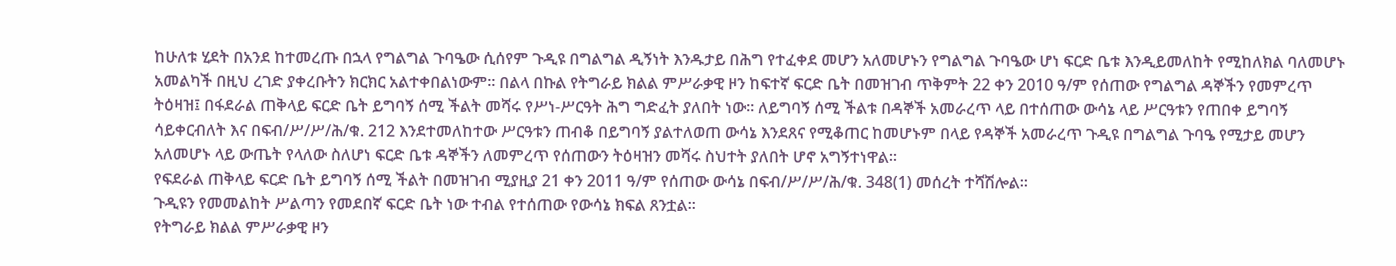ከሁለቱ ሂደት በአንደ ከተመረጡ በኋላ የግልግል ጉባዔው ሲሰየም ጉዲዩ በግልግል ዲኝነት እንዱታይ በሕግ የተፈቀደ መሆን አለመሆኑን የግልግል ጉባዔው ሆነ ፍርድ ቤቱ እንዲይመለከት የሚከለክል ባለመሆኑ አመልካች በዚህ ረገድ ያቀረቡትን ክርክር አልተቀበልነውም። በልላ በኩል የትግራይ ክልል ምሥራቃዊ ዞን ከፍተኛ ፍርድ ቤት በመዝገብ ጥቅምት 22 ቀን 2010 ዓ/ም የሰጠው የግልግል ዳኞችን የመምረጥ ትዕዛዝ፤ በፋደራል ጠቅላይ ፍርድ ቤት ይግባኝ ሰሚ ችልት መሻሩ የሥነ-ሥርዓት ሕግ ግድፈት ያለበት ነው። ለይግባኝ ሰሚ ችልቱ በዳኞች አመራረጥ ላይ በተሰጠው ውሳኔ ላይ ሥርዓቱን የጠበቀ ይግባኝ ሳይቀርብለት እና በፍብ/ሥ/ሥ/ሕ/ቁ. 212 እንደተመለከተው ሥርዓቱን ጠብቆ በይግባኝ ያልተለወጠ ውሳኔ እንደጸና የሚቆጠር ከመሆኑም በላይ የዳኞች አመራረጥ ጉዲዩ በግልግል ጉባዔ የሚታይ መሆን አለመሆኑ ላይ ውጤት የላለው ስለሆነ ፍርድ ቤቱ ዳኞችን ለመምረጥ የሰጠውን ትዕዛዝን መሻሩ ስህተት ያለበት ሆኖ አግኝተነዋል።
የፍደራል ጠቅላይ ፍርድ ቤት ይግባኝ ሰሚ ችልት በመዝገብ ሚያዚያ 21 ቀን 2011 ዓ/ም የሰጠው ውሳኔ በፍብ/ሥ/ሥ/ሕ/ቁ. 348(1) መሰረት ተሻሽሎል።
ጉዲዩን የመመልከት ሥልጣን የመደበኛ ፍርድ ቤት ነው ተብል የተሰጠው የውሳኔ ክፍል ጸንቷል።
የትግራይ ክልል ምሥራቃዊ ዞን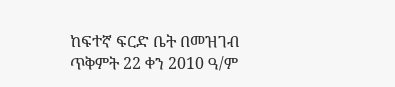ከፍተኛ ፍርድ ቤት በመዝገብ ጥቅምት 22 ቀን 2010 ዓ/ም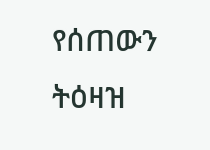የሰጠውን ትዕዛዝ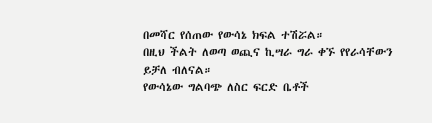በመሻር የሰጠው የውሳኔ ክፍል ተሽሯል።
በዚህ ችልት ለወጣ ወጪና ኪሣራ ግራ ቀኙ የየራሳቸውን ይቻለ ብለናል።
የውሳኔው ግልባጭ ለስር ፍርድ ቤቶች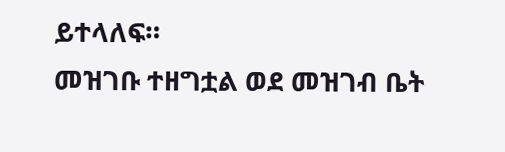ይተላለፍ።
መዝገቡ ተዘግቷል ወደ መዝገብ ቤት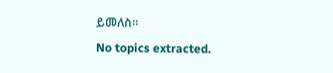ይመለስ።
No topics extracted.